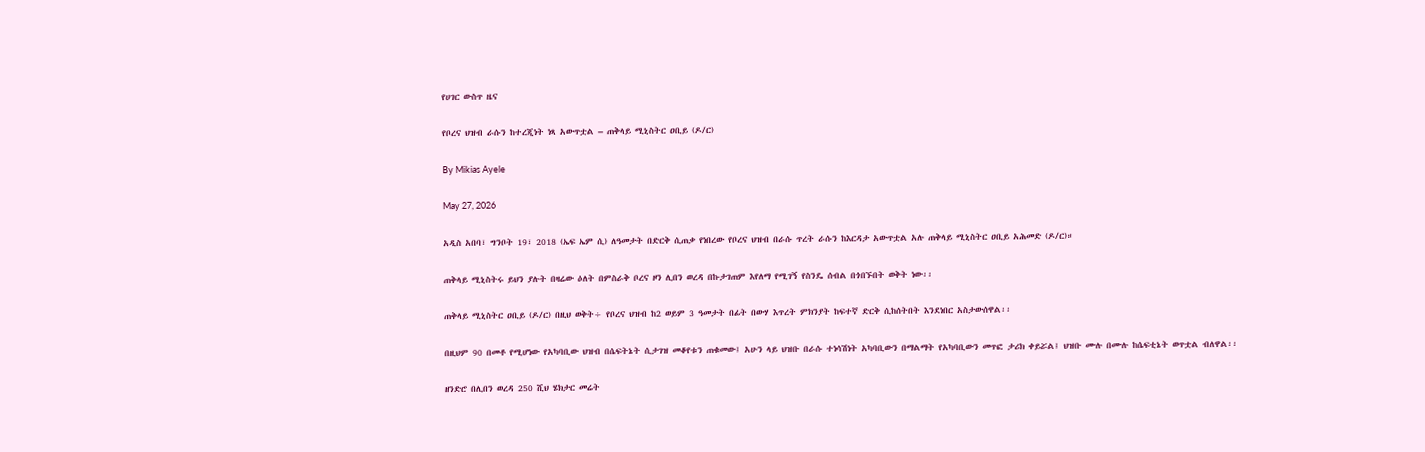የሀገር ውስጥ ዜና

የቦረና ህዝብ ራሱን ከተረጂነት ነጻ አውጥቷል – ጠቅላይ ሚኒስትር ዐቢይ (ዶ/ር)

By Mikias Ayele

May 27, 2026

አዲስ አበባ፣ ግንቦት 19፣ 2018 (ኤፍ ኤም ሲ) ለዓመታት በድርቅ ሲጠቃ የነበረው የቦረና ህዝብ በራሱ ጥረት ራሱን ከእርዳታ አውጥቷል አሉ ጠቅላይ ሚኒስትር ዐቢይ አሕመድ (ዶ/ር)።

ጠቅላይ ሚኒስትሩ ይህን ያሉት በዛሬው ዕለት በምስራቅ ቦረና ዞን ሊበን ወረዳ በኩታገጠም እየለማ የሚገኝ የስንዴ ሰብል በጎበኙበት ወቅት ነው፡፡

ጠቅላይ ሚኒስትር ዐቢይ (ዶ/ር) በዚህ ወቅት÷ የቦረና ህዝብ ከ2 ወይም 3 ዓመታት በፊት በውሃ እጥረት ምክንያት ከፍተኛ ድርቅ ሲከሰትበት እንደነበር አስታውሰዋል፡፡

በዚህም 90 በመቶ የሚሆነው የአካባቢው ህዝብ በሴፍትኔት ሲታገዝ መቆየቱን ጠቁመው፤ አሁን ላይ ህዝቡ በራሱ ተነሳሽነት አካባቢውን በማልማት የአካባቢውን መጥፎ ታሪክ ቀይሯል፤ ህዝቡ ሙሉ በሙሉ ከሴፍቲኔት ወጥቷል ብለዋል፡፡

ዘንድሮ በሊበን ወረዳ 250 ሺህ ሄክታር መሬት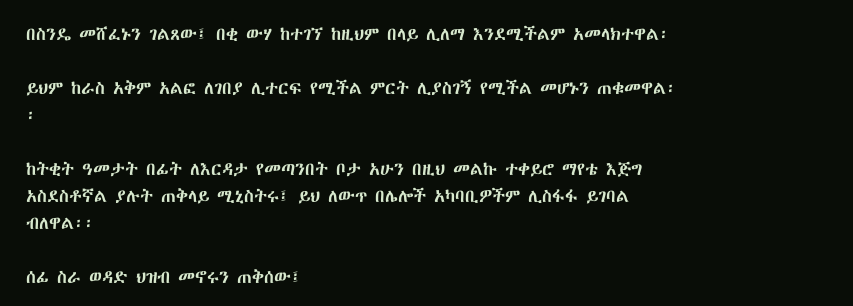በስንዴ መሸፈኑን ገልጸው፤ በቂ ውሃ ከተገኘ ከዚህም በላይ ሊለማ እንደሚችልም አመላክተዋል፡

ይህም ከራስ አቅም አልፎ ለገበያ ሊተርፍ የሚችል ምርት ሊያስገኝ የሚችል መሆኑን ጠቁመዋል፡፡

ከትቂት ዓመታት በፊት ለእርዳታ የመጣንበት ቦታ አሁን በዚህ መልኩ ተቀይሮ ማየቴ እጅግ አስደስቶኛል ያሉት ጠቅላይ ሚኒስትሩ፤ ይህ ለውጥ በሌሎች አካባቢዎችም ሊስፋፋ ይገባል ብለዋል፡፡

ሰፊ ስራ ወዳድ ህዝብ መኖሩን ጠቅሰው፤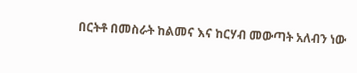በርትቶ በመስራት ከልመና እና ከርሃብ መውጣት አለብን ነው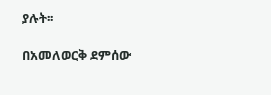ያሉት፡፡

በአመለወርቅ ደምሰው